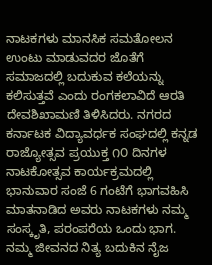ನಾಟಕಗಳು ಮಾನಸಿಕ ಸಮತೋಲನ ಉಂಟು ಮಾಡುವದರ ಜೊತೆಗೆ ಸಮಾಜದಲ್ಲಿ ಬದುಕುವ ಕಲೆಯನ್ನು ಕಲಿಸುತ್ತವೆ ಎಂದು ರಂಗಕಲಾವಿದೆ ಆರತಿ ದೇವಶಿಖಾಮಣಿ ತಿಳಿಸಿದರು. ನಗರದ ಕರ್ನಾಟಕ ವಿದ್ಯಾವರ್ಧಕ ಸಂಘದಲ್ಲಿ ಕನ್ನಡ ರಾಜ್ಯೋತ್ಸವ ಪ್ರಯುಕ್ತ ೧೦ ದಿನಗಳ ನಾಟಕೋತ್ಸವ ಕಾರ್ಯಕ್ರಮದಲ್ಲಿ ಭಾನುವಾರ ಸಂಜೆ 6 ಗಂಟೆಗೆ ಭಾಗವಹಿಸಿ ಮಾತನಾಡಿದ ಅವರು ನಾಟಕಗಳು ನಮ್ಮ ಸಂಸ್ಕೃತಿ, ಪರಂಪರೆಯ ಒಂದು ಭಾಗ. ನಮ್ಮ ಜೀವನದ ನಿತ್ಯ ಬದುಕಿನ ನೈಜ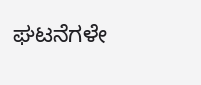ಘಟನೆಗಳೇ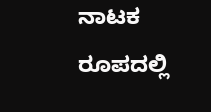ನಾಟಕ ರೂಪದಲ್ಲಿ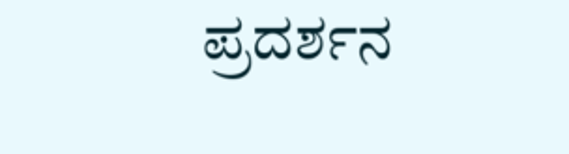ಪ್ರದರ್ಶನ